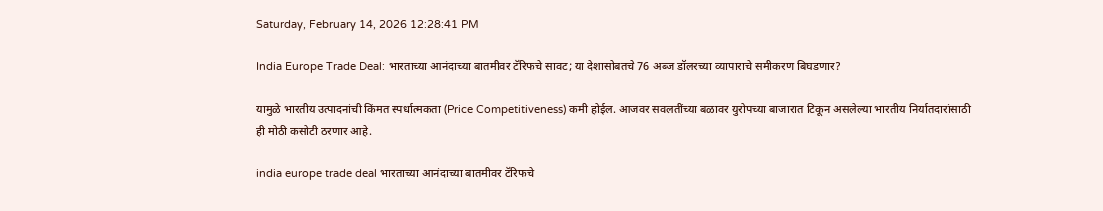Saturday, February 14, 2026 12:28:41 PM

India Europe Trade Deal: भारताच्या आनंदाच्या बातमीवर टॅरिफचे सावट; या देशासोबतचे 76 अब्ज डॉलरच्या व्यापाराचे समीकरण बिघडणार?

यामुळे भारतीय उत्पादनांची किंमत स्पर्धात्मकता (Price Competitiveness) कमी होईल. आजवर सवलतींच्या बळावर युरोपच्या बाजारात टिकून असलेल्या भारतीय निर्यातदारांसाठी ही मोठी कसोटी ठरणार आहे.

india europe trade deal भारताच्या आनंदाच्या बातमीवर टॅरिफचे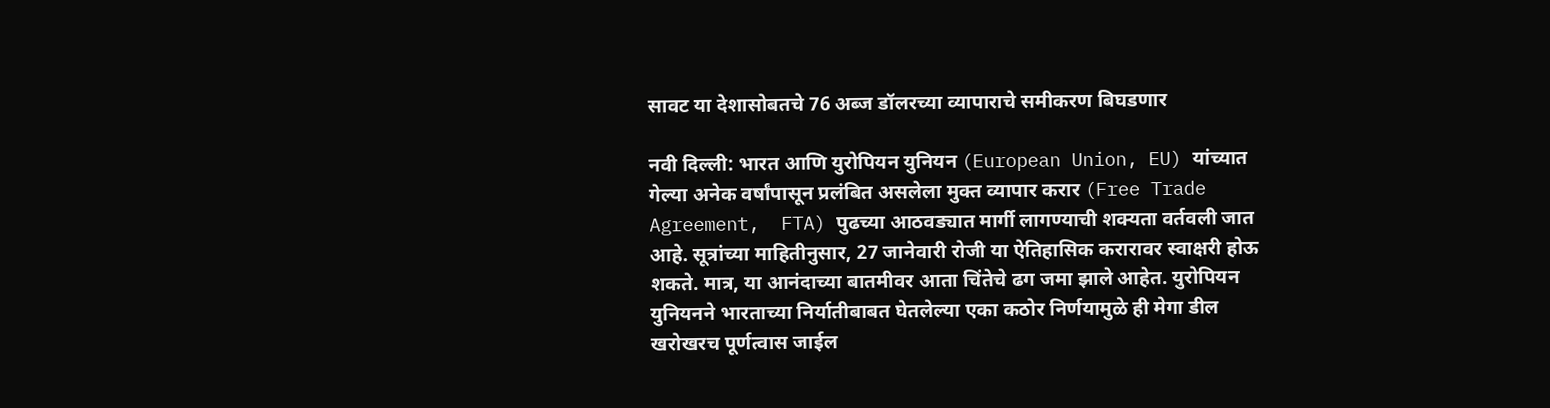सावट या देशासोबतचे 76 अब्ज डॉलरच्या व्यापाराचे समीकरण बिघडणार

नवी दिल्ली: भारत आणि युरोपियन युनियन (European Union, EU) यांच्यात गेल्या अनेक वर्षांपासून प्रलंबित असलेला मुक्त व्यापार करार (Free Trade Agreement,  FTA) पुढच्या आठवड्यात मार्गी लागण्याची शक्यता वर्तवली जात आहे. सूत्रांच्या माहितीनुसार, 27 जानेवारी रोजी या ऐतिहासिक करारावर स्वाक्षरी होऊ शकते. मात्र, या आनंदाच्या बातमीवर आता चिंतेचे ढग जमा झाले आहेत. युरोपियन युनियनने भारताच्या निर्यातीबाबत घेतलेल्या एका कठोर निर्णयामुळे ही मेगा डील खरोखरच पूर्णत्वास जाईल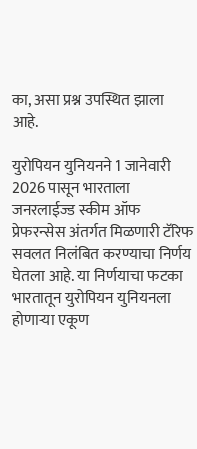का, असा प्रश्न उपस्थित झाला आहे.

युरोपियन युनियनने 1 जानेवारी 2026 पासून भारताला जनरलाईज्ड स्कीम ऑफ प्रेफरन्सेस अंतर्गत मिळणारी टॅरिफ सवलत निलंबित करण्याचा निर्णय घेतला आहे. या निर्णयाचा फटका भारतातून युरोपियन युनियनला होणाऱ्या एकूण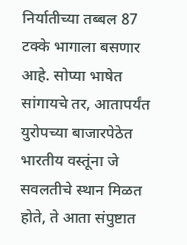निर्यातीच्या तब्बल 87 टक्के भागाला बसणार आहे. सोप्या भाषेत सांगायचे तर, आतापर्यंत युरोपच्या बाजारपेठेत भारतीय वस्तूंना जे सवलतीचे स्थान मिळत होते, ते आता संपुष्टात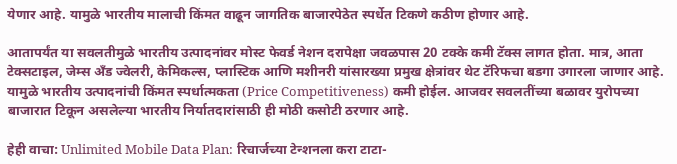येणार आहे. यामुळे भारतीय मालाची किंमत वाढून जागतिक बाजारपेठेत स्पर्धेत टिकणे कठीण होणार आहे.

आतापर्यंत या सवलतीमुळे भारतीय उत्पादनांवर मोस्ट फेवर्ड नेशन दरापेक्षा जवळपास 20 टक्के कमी टॅक्स लागत होता. मात्र, आता टेक्सटाइल, जेम्स अँड ज्वेलरी, केमिकल्स, प्लास्टिक आणि मशीनरी यांसारख्या प्रमुख क्षेत्रांवर थेट टॅरिफचा बडगा उगारला जाणार आहे. यामुळे भारतीय उत्पादनांची किंमत स्पर्धात्मकता (Price Competitiveness) कमी होईल. आजवर सवलतींच्या बळावर युरोपच्या बाजारात टिकून असलेल्या भारतीय निर्यातदारांसाठी ही मोठी कसोटी ठरणार आहे.

हेही वाचा: Unlimited Mobile Data Plan: रिचार्जच्या टेन्शनला करा टाटा-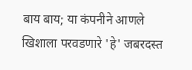बाय बाय; या कंपनीने आणले खिशाला परवडणारे 'हे' जबरदस्त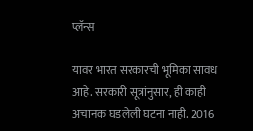प्लॅन्स

यावर भारत सरकारची भूमिका सावध आहे. सरकारी सूत्रांनुसार, ही काही अचानक घडलेली घटना नाही. 2016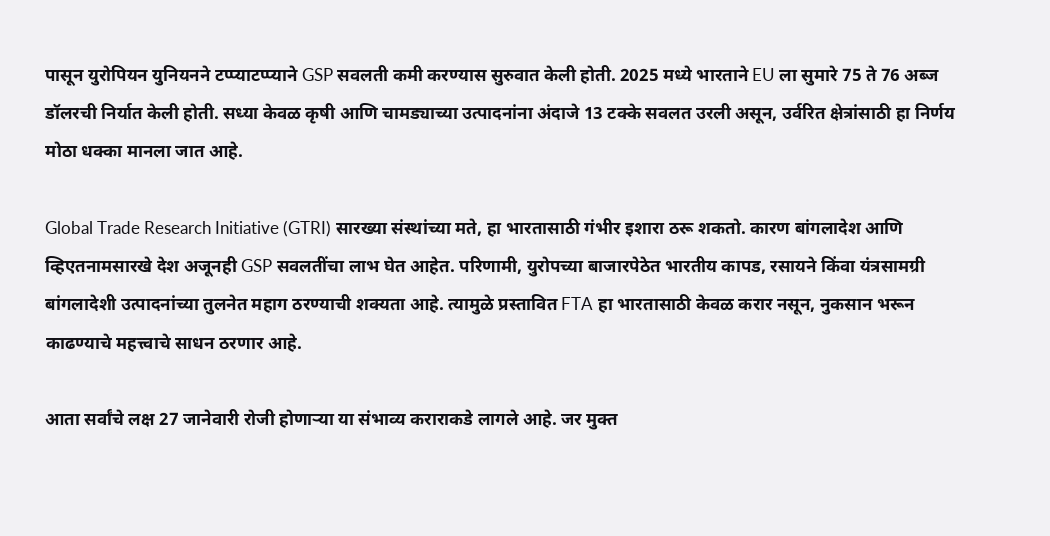पासून युरोपियन युनियनने टप्प्याटप्प्याने GSP सवलती कमी करण्यास सुरुवात केली होती. 2025 मध्ये भारताने EU ला सुमारे 75 ते 76 अब्ज डॉलरची निर्यात केली होती. सध्या केवळ कृषी आणि चामड्याच्या उत्पादनांना अंदाजे 13 टक्के सवलत उरली असून, उर्वरित क्षेत्रांसाठी हा निर्णय मोठा धक्का मानला जात आहे.

Global Trade Research Initiative (GTRI) सारख्या संस्थांच्या मते, हा भारतासाठी गंभीर इशारा ठरू शकतो. कारण बांगलादेश आणि व्हिएतनामसारखे देश अजूनही GSP सवलतींचा लाभ घेत आहेत. परिणामी, युरोपच्या बाजारपेठेत भारतीय कापड, रसायने किंवा यंत्रसामग्री बांगलादेशी उत्पादनांच्या तुलनेत महाग ठरण्याची शक्यता आहे. त्यामुळे प्रस्तावित FTA हा भारतासाठी केवळ करार नसून, नुकसान भरून काढण्याचे महत्त्वाचे साधन ठरणार आहे.

आता सर्वांचे लक्ष 27 जानेवारी रोजी होणाऱ्या या संभाव्य कराराकडे लागले आहे. जर मुक्त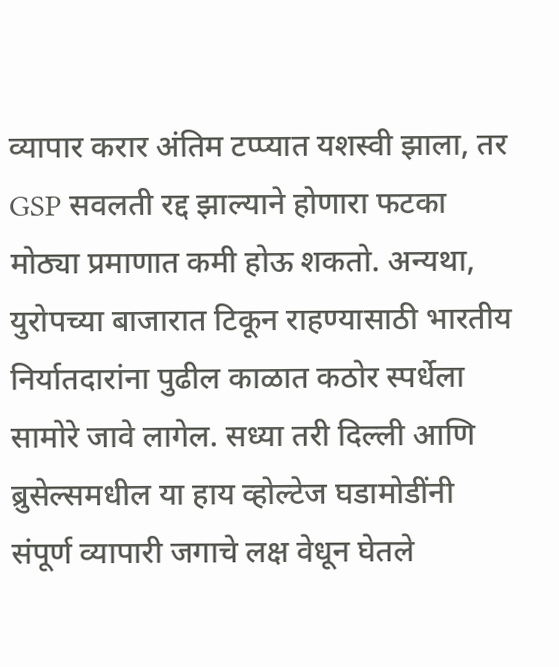व्यापार करार अंतिम टप्प्यात यशस्वी झाला, तर GSP सवलती रद्द झाल्याने होणारा फटका मोठ्या प्रमाणात कमी होऊ शकतो. अन्यथा, युरोपच्या बाजारात टिकून राहण्यासाठी भारतीय निर्यातदारांना पुढील काळात कठोर स्पर्धेला सामोरे जावे लागेल. सध्या तरी दिल्ली आणि ब्रुसेल्समधील या हाय व्होल्टेज घडामोडींनी संपूर्ण व्यापारी जगाचे लक्ष वेधून घेतले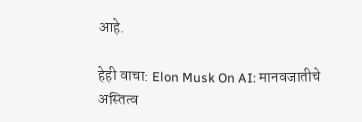आहे.

हेही वाचा: Elon Musk On AI: मानवजातीचे अस्तित्व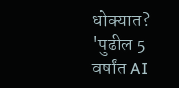धोक्यात? 'पुढील 5 वर्षांत AI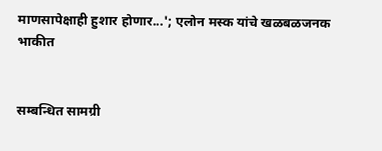माणसापेक्षाही हुशार होणार...'; एलोन मस्क यांचे खळबळजनक भाकीत


सम्बन्धित सामग्री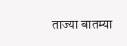ताज्या बातम्या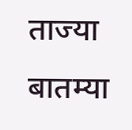ताज्या बातम्या